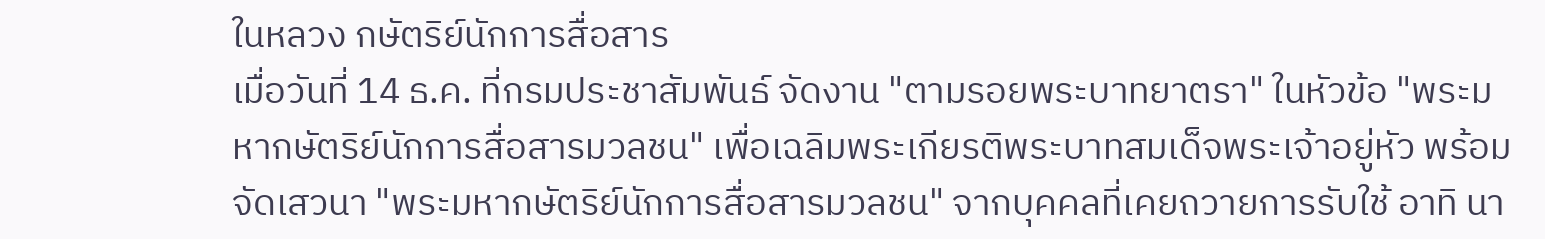ในหลวง กษัตริย์นักการสื่อสาร
เมื่อวันที่ 14 ธ.ค. ที่กรมประชาสัมพันธ์ จัดงาน "ตามรอยพระบาทยาตรา" ในหัวข้อ "พระมหากษัตริย์นักการสื่อสารมวลชน" เพื่อเฉลิมพระเกียรติพระบาทสมเด็จพระเจ้าอยู่หัว พร้อมจัดเสวนา "พระมหากษัตริย์นักการสื่อสารมวลชน" จากบุคคลที่เคยถวายการรับใช้ อาทิ นา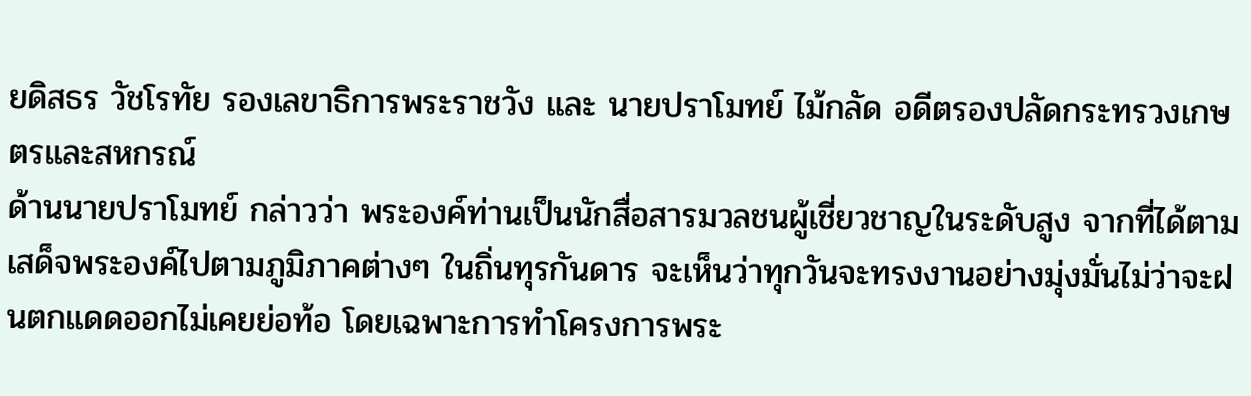ยดิสธร วัชโรทัย รองเลขาธิการพระราชวัง และ นายปราโมทย์ ไม้กลัด อดีตรองปลัดกระทรวงเกษตรและสหกรณ์
ด้านนายปราโมทย์ กล่าวว่า พระองค์ท่านเป็นนักสื่อสารมวลชนผู้เชี่ยวชาญในระดับสูง จากที่ได้ตามเสด็จพระองค์ไปตามภูมิภาคต่างๆ ในถิ่นทุรกันดาร จะเห็นว่าทุกวันจะทรงงานอย่างมุ่งมั่นไม่ว่าจะฝนตกแดดออกไม่เคยย่อท้อ โดยเฉพาะการทำโครงการพระ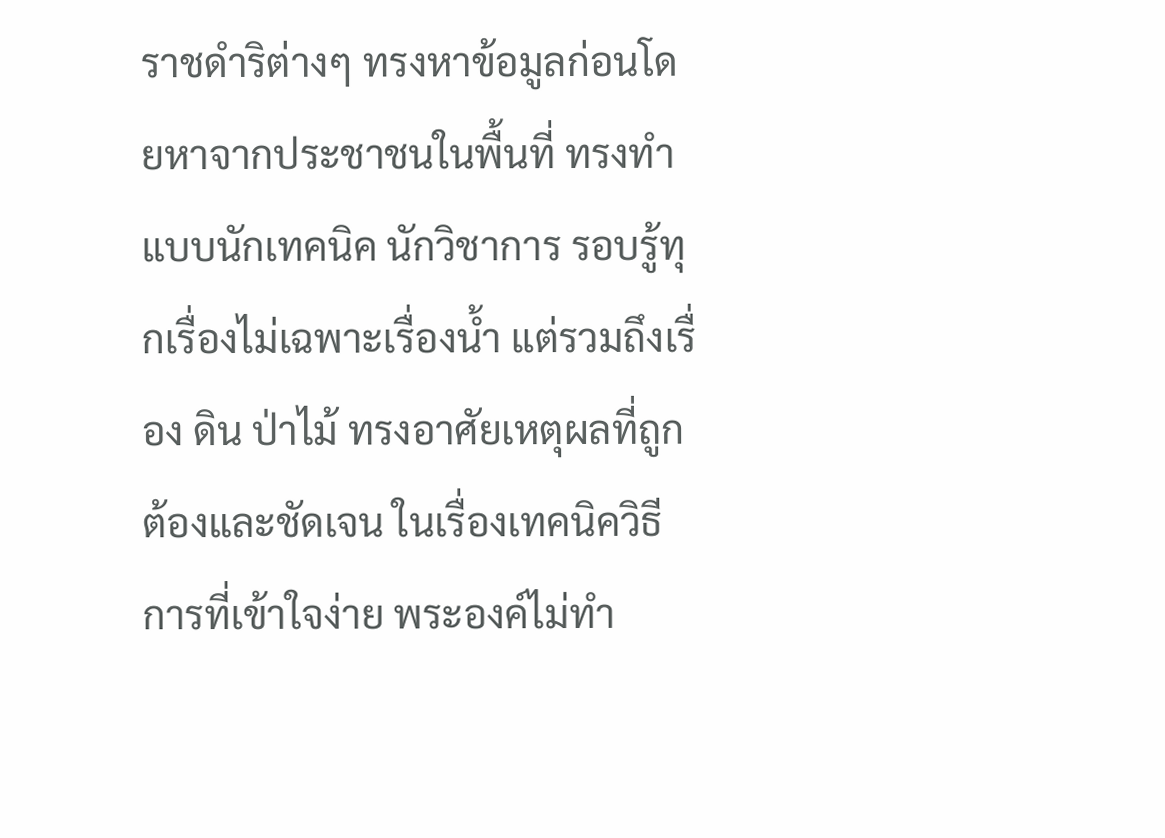ราชดำริต่างๆ ทรงหาข้อมูลก่อนโดยหาจากประชาชนในพื้นที่ ทรงทำแบบนักเทคนิค นักวิชาการ รอบรู้ทุกเรื่องไม่เฉพาะเรื่องน้ำ แต่รวมถึงเรื่อง ดิน ป่าไม้ ทรงอาศัยเหตุผลที่ถูกต้องและชัดเจน ในเรื่องเทคนิควิธีการที่เข้าใจง่าย พระองค์ไม่ทำ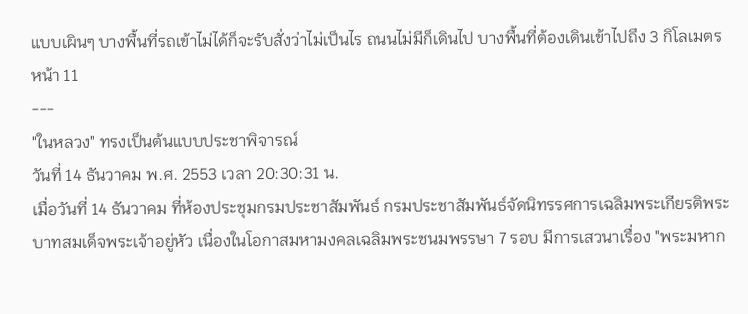แบบเผินๆ บางพื้นที่รถเข้าไม่ได้ก็จะรับสั่งว่าไม่เป็นไร ถนนไม่มีก็เดินไป บางพื้นที่ต้องเดินเข้าไปถึง 3 กิโลเมตร
หน้า 11
---
"ในหลวง" ทรงเป็นต้นแบบประชาพิจารณ์
วันที่ 14 ธันวาคม พ.ศ. 2553 เวลา 20:30:31 น.
เมื่อวันที่ 14 ธันวาคม ที่ห้องประชุมกรมประชาสัมพันธ์ กรมประชาสัมพันธ์จัดนิทรรศการเฉลิมพระเกียรติพระบาทสมเด็จพระเจ้าอยู่หัว เนื่องในโอกาสมหามงคลเฉลิมพระชนมพรรษา 7 รอบ มีการเสวนาเรื่อง "พระมหาก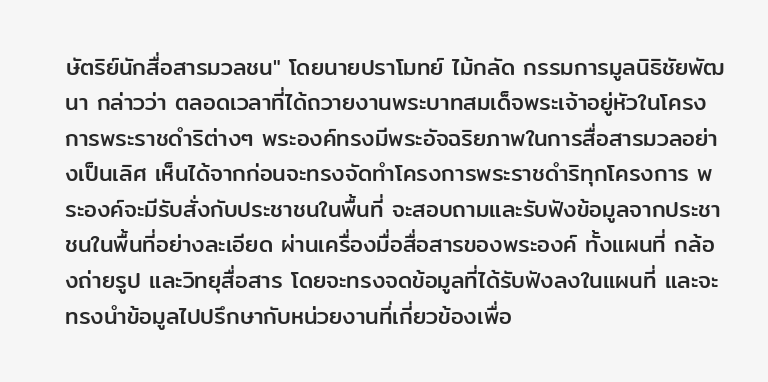ษัตริย์นักสื่อสารมวลชน" โดยนายปราโมทย์ ไม้กลัด กรรมการมูลนิธิชัยพัฒนา กล่าวว่า ตลอดเวลาที่ได้ถวายงานพระบาทสมเด็จพระเจ้าอยู่หัวในโครงการพระราชดำริต่างๆ พระองค์ทรงมีพระอัจฉริยภาพในการสื่อสารมวลอย่างเป็นเลิศ เห็นได้จากก่อนจะทรงจัดทำโครงการพระราชดำริทุกโครงการ พระองค์จะมีรับสั่งกับประชาชนในพื้นที่ จะสอบถามและรับฟังข้อมูลจากประชาชนในพื้นที่อย่างละเอียด ผ่านเครื่องมื่อสื่อสารของพระองค์ ทั้งแผนที่ กล้องถ่ายรูป และวิทยุสื่อสาร โดยจะทรงจดข้อมูลที่ได้รับฟังลงในแผนที่ และจะทรงนำข้อมูลไปปรึกษากับหน่วยงานที่เกี่ยวข้องเพื่อ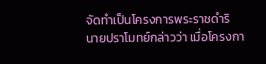จัดทำเป็นโครงการพระราชดำริ
นายปราโมทย์กล่าวว่า เมื่อโครงกา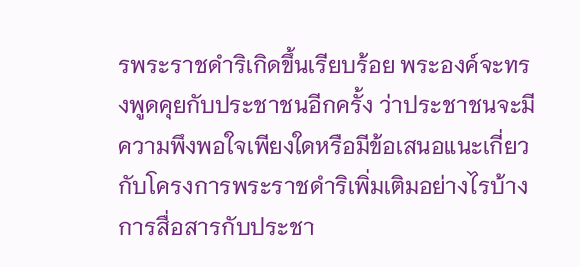รพระราชดำริเกิดขึ้นเรียบร้อย พระองค์จะทรงพูดคุยกับประชาชนอีกครั้ง ว่าประชาชนจะมีความพึงพอใจเพียงใดหรือมีข้อเสนอแนะเกี่ยวกับโครงการพระราชดำริเพิ่มเติมอย่างไรบ้าง การสื่อสารกับประชา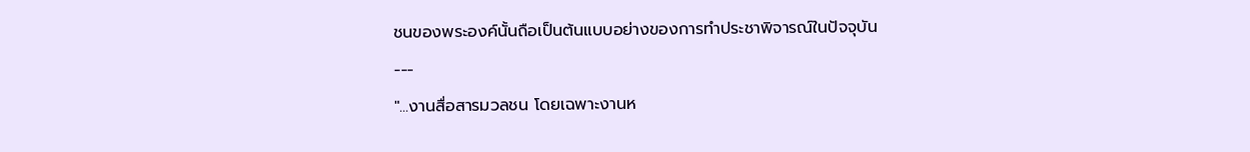ชนของพระองค์นั้นถือเป็นต้นแบบอย่างของการทำประชาพิจารณ์ในปัจจุบัน
---
"...งานสื่อสารมวลชน โดยเฉพาะงานห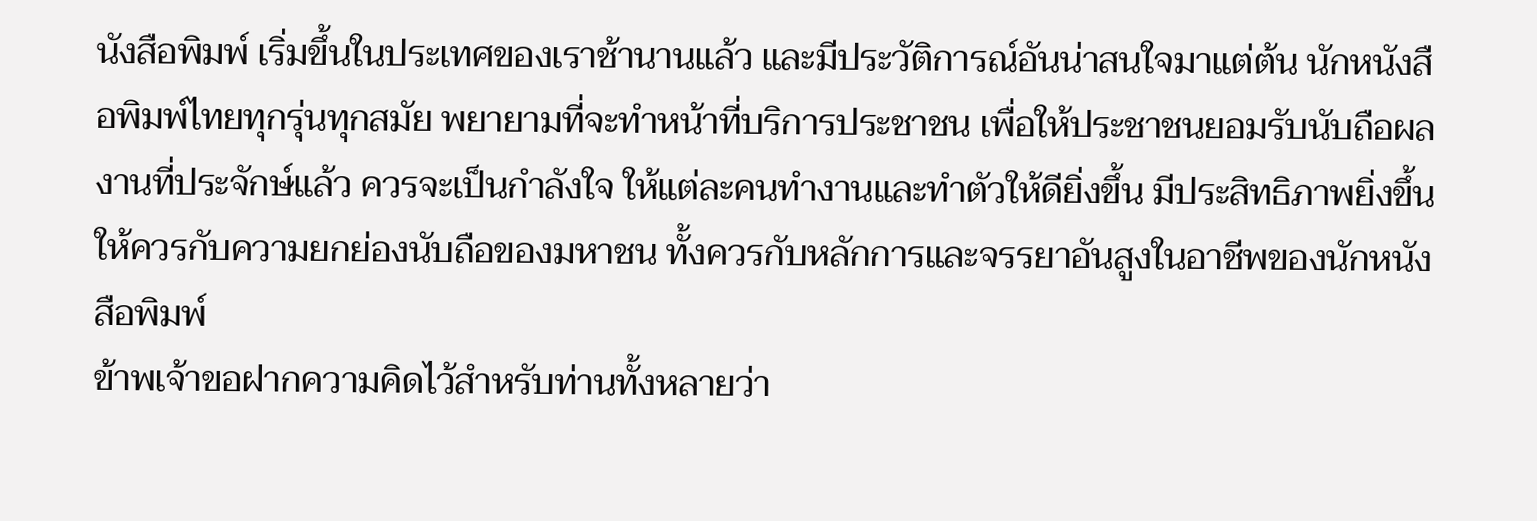นังสือพิมพ์ เริ่มขึ้นในประเทศของเราช้านานแล้ว และมีประวัติการณ์อันน่าสนใจมาแต่ต้น นักหนังสือพิมพ์ไทยทุกรุ่นทุกสมัย พยายามที่จะทำหน้าที่บริการประชาชน เพื่อให้ประชาชนยอมรับนับถือผลงานที่ประจักษ์แล้ว ควรจะเป็นกำลังใจ ให้แต่ละคนทำงานและทำตัวให้ดียิ่งขึ้น มีประสิทธิภาพยิ่งขึ้น ให้ควรกับความยกย่องนับถือของมหาชน ทั้งควรกับหลักการและจรรยาอันสูงในอาชีพของนักหนังสือพิมพ์
ข้าพเจ้าขอฝากความคิดไว้สำหรับท่านทั้งหลายว่า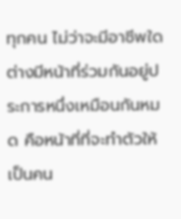ทุกคน ไม่ว่าจะมีอาชีพใดต่างมีหน้าที่ร่วมกันอยู่ประการหนึ่งเหมือนกันหมด คือหน้าที่ที่จะทำตัวให้เป็นคน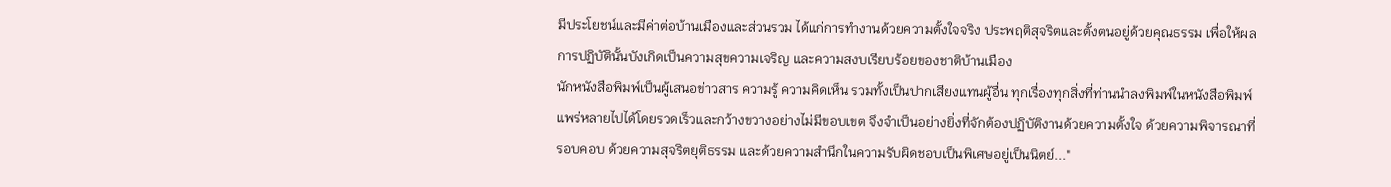มีประโยชน์และมีค่าต่อบ้านเมืองและส่วนรวม ได้แก่การทำงานด้วยความตั้งใจจริง ประพฤติสุจริตและตั้งตนอยู่ด้วยคุณธรรม เพื่อให้ผลการปฏิบัตินั้นบังเกิดเป็นความสุขความเจริญ และความสงบเรียบร้อยของชาติบ้านเมือง
นักหนังสือพิมพ์เป็นผู้เสนอข่าวสาร ความรู้ ความคิดเห็น รวมทั้งเป็นปากเสียงแทนผู้อื่น ทุกเรื่องทุกสิ่งที่ท่านนำลงพิมพ์ในหนังสือพิมพ์ แพร่หลายไปได้โดยรวดเร็วและกว้างขวางอย่างไม่มีขอบเขต จึงจำเป็นอย่างยิ่งที่จักต้องปฏิบัติงานด้วยความตั้งใจ ด้วยความพิจารณาที่รอบคอบ ด้วยความสุจริตยุติธรรม และด้วยความสำนึกในความรับผิดชอบเป็นพิเศษอยู่เป็นนิตย์..."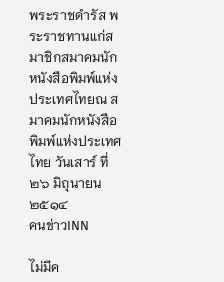พระราชดำรัส พระราชทานแก่สมาชิกสมาคมนักหนังสือพิมพ์แห่งประเทศไทยณ สมาคมนักหนังสือพิมพ์แห่งประเทศไทย วันเสาร์ ที่ ๒๖ มิถุนายน ๒๕๑๔
คนข่าวINN

ไม่มีค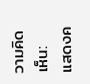วามคิดเห็น:
แสดงค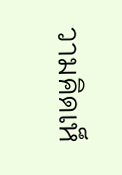วามคิดเห็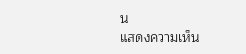น
แสดงความเห็น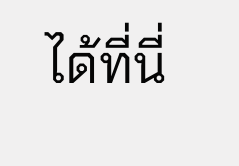ได้ที่นี่